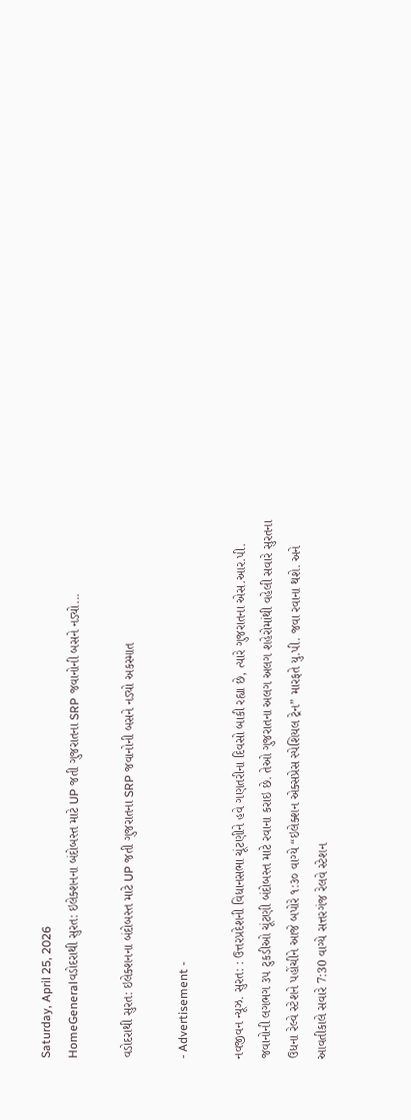Saturday, April 25, 2026
HomeGeneralવડોદરાથી સુરત: ઇલેક્શનના બંદોબસ્ત માટે UP જતી ગુજરાતના SRP જવાનોની બસને નડ્યો...

વડોદરાથી સુરત: ઇલેક્શનના બંદોબસ્ત માટે UP જતી ગુજરાતના SRP જવાનોની બસને નડ્યો અકસ્માત

- Advertisement -

નવજીવન ન્યૂઝ. સુરત: : ઉત્તરપ્રદેશની વિધાનસભા ચૂંટણીને હવે ગણતરીના દિવસો બાકી રહ્યા છે, ત્યારે ગુજરાતના એસ.આર.પી. જવાનોની લગભગ ૩૫ ટુકડીઓ ચૂંટણી બંદોબસ્ત માટે રવાના કરાઇ છે. તેઓ ગુજરાતના અલગ અલગ શહેરોમાંથી વહેલી સવારે સુરતના ઉધના રેલ્વે સ્ટેશને પહોંચીને આજે બપોરે ૧:૩૦ વાગ્યે “ઇલેક્શન એક્સપ્રેસ સ્પેશિયલ ટ્રેન” મારફતે યુ.પી. જવા રવાના થશે. અને આવતીકાલે સવારે 7:30 વાગ્યે સત્તરગંજ રેલવે સ્ટેશન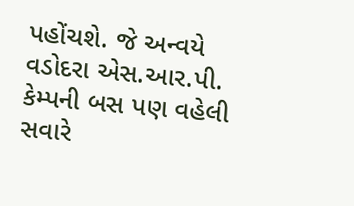પહોંચશે. જે અન્વયે વડોદરા એસ.આર.પી. કેમ્પની બસ પણ વહેલી સવારે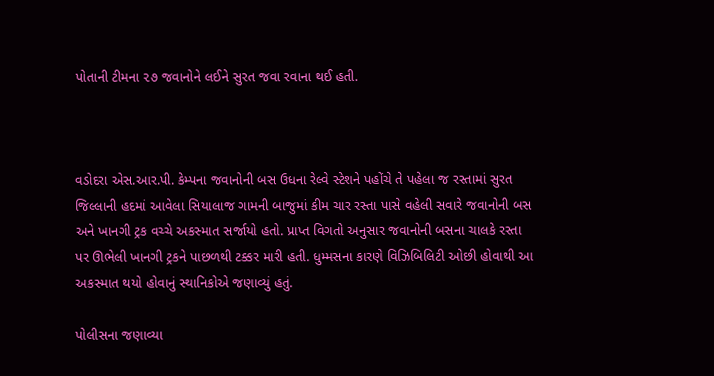પોતાની ટીમના ૨૭ જવાનોને લઈને સુરત જવા રવાના થઈ હતી.



વડોદરા એસ.આર.પી. કેમ્પના જવાનોની બસ ઉધના રેલ્વે સ્ટેશને પહોંચે તે પહેલા જ રસ્તામાં સુરત જિલ્લાની હદમાં આવેલા સિયાલાજ ગામની બાજુમાં કીમ ચાર રસ્તા પાસે વહેલી સવારે જવાનોની બસ અને ખાનગી ટ્રક વચ્ચે અકસ્માત સર્જાયો હતો. પ્રાપ્ત વિગતો અનુસાર જવાનોની બસના ચાલકે રસ્તા પર ઊભેલી ખાનગી ટ્રકને પાછળથી ટક્કર મારી હતી. ધુમ્મસના કારણે વિઝિબિલિટી ઓછી હોવાથી આ અકસ્માત થયો હોવાનું સ્થાનિકોએ જણાવ્યું હતું.

પોલીસના જણાવ્યા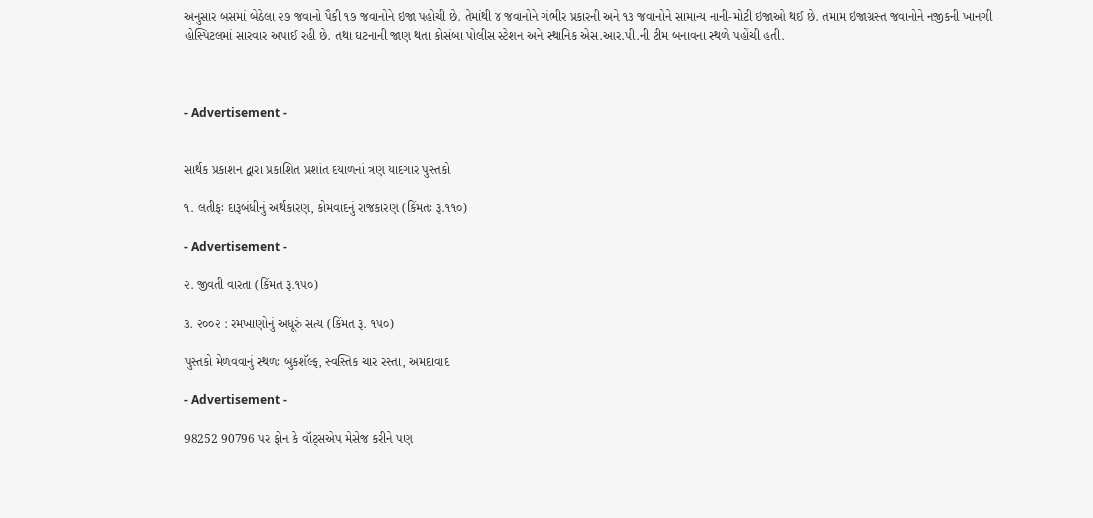અનુસાર બસમાં બેઠેલા ૨૭ જવાનો પૈકી ૧૭ જવાનોને ઇજા પહોચી છે. તેમાંથી ૪ જવાનોને ગંભીર પ્રકારની અને ૧૩ જવાનોને સામાન્ય નાની-મોટી ઇજાઓ થઈ છે. તમામ ઇજાગ્રસ્ત જવાનોને નજીકની ખાનગી હોસ્પિટલમાં સારવાર અપાઈ રહી છે. તથા ઘટનાની જાણ થતા કોસંબા પોલીસ સ્ટેશન અને સ્થાનિક એસ.આર.પી.ની ટીમ બનાવના સ્થળે પહોંચી હતી.



- Advertisement -


સાર્થક પ્રકાશન દ્વારા પ્રકાશિત પ્રશાંત દયાળનાં ત્રણ યાદગાર પુસ્તકો

૧. લતીફઃ દારૂબંધીનું અર્થકારણ, કોમવાદનું રાજકારણ (કિંમતઃ રૂ.૧૧૦)

- Advertisement -

૨. જીવતી વારતા (કિંમત રૂ.૧૫૦)

૩. ૨૦૦૨ : રમખાણોનું અધૂરું સત્ય (કિંમત રૂ. ૧૫૦)

પુસ્તકો મેળવવાનું સ્થળઃ બુકશૅલ્ફ, સ્વસ્તિક ચાર રસ્તા, અમદાવાદ

- Advertisement -

98252 90796 પર ફોન કે વૉટ્સએપ મેસેજ કરીને પણ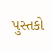પુસ્તકો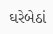ઘરેબેઠાં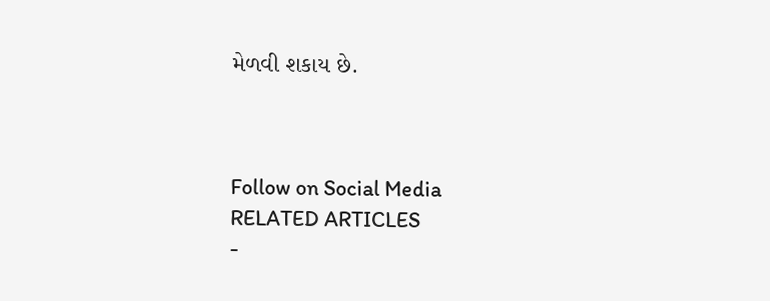મેળવી શકાય છે.



Follow on Social Media
RELATED ARTICLES
-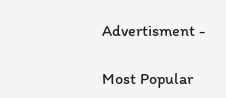Advertisment -

Most Popular